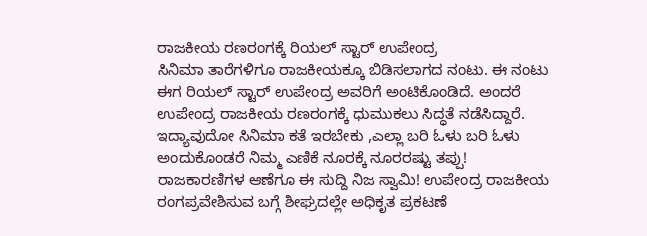ರಾಜಕೀಯ ರಣರಂಗಕ್ಕೆ ರಿಯಲ್ ಸ್ಟಾರ್ ಉಪೇಂದ್ರ
ಸಿನಿಮಾ ತಾರೆಗಳಿಗೂ ರಾಜಕೀಯಕ್ಕೂ ಬಿಡಿಸಲಾಗದ ನಂಟು. ಈ ನಂಟು ಈಗ ರಿಯಲ್ ಸ್ಟಾರ್ ಉಪೇಂದ್ರ ಅವರಿಗೆ ಅಂಟಿಕೊಂಡಿದೆ. ಅಂದರೆ ಉಪೇಂದ್ರ ರಾಜಕೀಯ ರಣರಂಗಕ್ಕೆ ಧುಮುಕಲು ಸಿದ್ಧತೆ ನಡೆಸಿದ್ದಾರೆ. ಇದ್ಯಾವುದೋ ಸಿನಿಮಾ ಕತೆ ಇರಬೇಕು ,ಎಲ್ಲಾ ಬರಿ ಓಳು ಬರಿ ಓಳು ಅಂದುಕೊಂಡರೆ ನಿಮ್ಮ ಎಣಿಕೆ ನೂರಕ್ಕೆ ನೂರರಷ್ಟು ತಪ್ಪು!
ರಾಜಕಾರಣಿಗಳ ಆಣೆಗೂ ಈ ಸುದ್ದಿ ನಿಜ ಸ್ವಾಮಿ! ಉಪೇಂದ್ರ ರಾಜಕೀಯ ರಂಗಪ್ರವೇಶಿಸುವ ಬಗ್ಗೆ ಶೀಘ್ರದಲ್ಲೇ ಅಧಿಕೃತ ಪ್ರಕಟಣೆ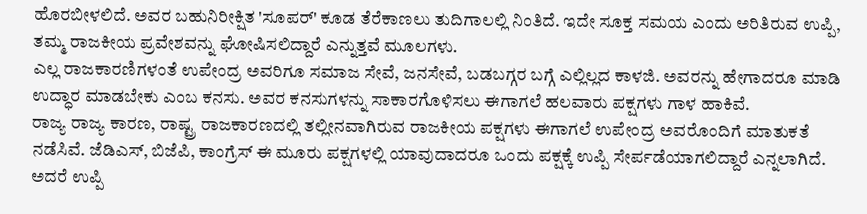ಹೊರಬೀಳಲಿದೆ. ಅವರ ಬಹುನಿರೀಕ್ಷಿತ 'ಸೂಪರ್' ಕೂಡ ತೆರೆಕಾಣಲು ತುದಿಗಾಲಲ್ಲಿ ನಿಂತಿದೆ. ಇದೇ ಸೂಕ್ತ ಸಮಯ ಎಂದು ಅರಿತಿರುವ ಉಪ್ಪಿ, ತಮ್ಮ ರಾಜಕೀಯ ಪ್ರವೇಶವನ್ನು ಘೋಷಿಸಲಿದ್ದಾರೆ ಎನ್ನುತ್ತವೆ ಮೂಲಗಳು.
ಎಲ್ಲ ರಾಜಕಾರಣಿಗಳಂತೆ ಉಪೇಂದ್ರ ಅವರಿಗೂ ಸಮಾಜ ಸೇವೆ, ಜನಸೇವೆ, ಬಡಬಗ್ಗರ ಬಗ್ಗೆ ಎಲ್ಲಿಲ್ಲದ ಕಾಳಜಿ. ಅವರನ್ನು ಹೇಗಾದರೂ ಮಾಡಿ ಉದ್ಧಾರ ಮಾಡಬೇಕು ಎಂಬ ಕನಸು. ಅವರ ಕನಸುಗಳನ್ನು ಸಾಕಾರಗೊಳಿಸಲು ಈಗಾಗಲೆ ಹಲವಾರು ಪಕ್ಷಗಳು ಗಾಳ ಹಾಕಿವೆ.
ರಾಜ್ಯ ರಾಜ್ಯ ಕಾರಣ, ರಾಷ್ಟ್ರ ರಾಜಕಾರಣದಲ್ಲಿ ತಲ್ಲೀನವಾಗಿರುವ ರಾಜಕೀಯ ಪಕ್ಷಗಳು ಈಗಾಗಲೆ ಉಪೇಂದ್ರ ಅವರೊಂದಿಗೆ ಮಾತುಕತೆ ನಡೆಸಿವೆ. ಜೆಡಿಎಸ್, ಬಿಜೆಪಿ, ಕಾಂಗ್ರೆಸ್ ಈ ಮೂರು ಪಕ್ಷಗಳಲ್ಲಿ ಯಾವುದಾದರೂ ಒಂದು ಪಕ್ಷಕ್ಕೆ ಉಪ್ಪಿ ಸೇರ್ಪಡೆಯಾಗಲಿದ್ದಾರೆ ಎನ್ನಲಾಗಿದೆ. ಅದರೆ ಉಪ್ಪಿ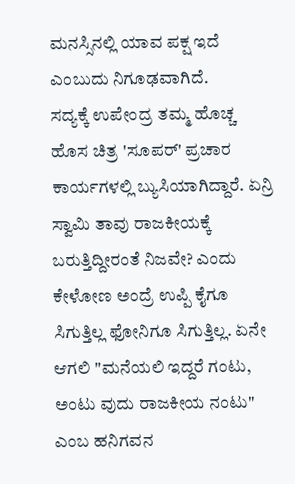ಮನಸ್ಸಿನಲ್ಲಿ ಯಾವ ಪಕ್ಷ ಇದೆ ಎಂಬುದು ನಿಗೂಢವಾಗಿದೆ.
ಸದ್ಯಕ್ಕೆ ಉಪೇಂದ್ರ ತಮ್ಮ ಹೊಚ್ಚ ಹೊಸ ಚಿತ್ರ 'ಸೂಪರ್' ಪ್ರಚಾರ ಕಾರ್ಯಗಳಲ್ಲಿ ಬ್ಯುಸಿಯಾಗಿದ್ದಾರೆ. ಏನ್ರಿ ಸ್ವಾಮಿ ತಾವು ರಾಜಕೀಯಕ್ಕೆ ಬರುತ್ತಿದ್ದೀರಂತೆ ನಿಜವೇ? ಎಂದು ಕೇಳೋಣ ಅಂದ್ರೆ ಉಪ್ಪಿ ಕೈಗೂ ಸಿಗುತ್ತಿಲ್ಲ ಫೋನಿಗೂ ಸಿಗುತ್ತಿಲ್ಲ. ಏನೇ ಆಗಲಿ "ಮನೆಯಲಿ ಇದ್ದರೆ ಗಂಟು, ಅಂಟು ವುದು ರಾಜಕೀಯ ನಂಟು" ಎಂಬ ಹನಿಗವನ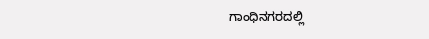ಗಾಂಧಿನಗರದಲ್ಲಿ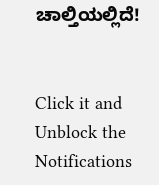ಚಾಲ್ತಿಯಲ್ಲಿದೆ!


Click it and Unblock the Notifications